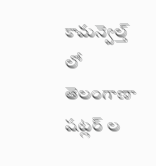కామన్వెల్త్ లో తెలంగాణా షట్లర్ ల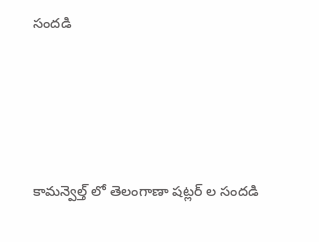సందడి




కామన్వెల్త్ లో తెలంగాణా షట్లర్ ల సందడి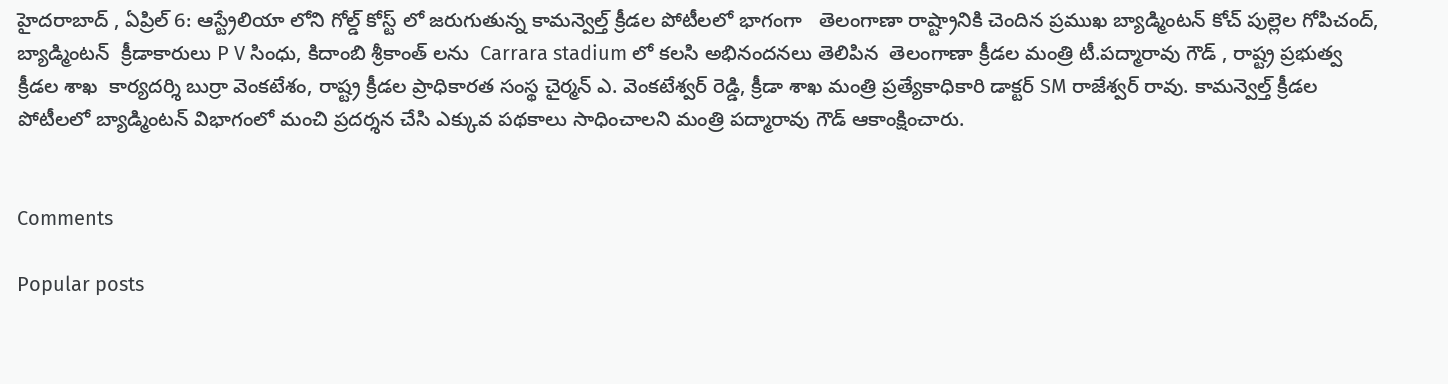హైదరాబాద్ , ఏప్రిల్ 6: ఆస్ట్రేలియా లోని గోల్డ్ కోస్ట్ లో జరుగుతున్న కామన్వెల్త్ క్రీడల పోటీలలో భాగంగా   తెలంగాణా రాష్ట్రానికి చెందిన ప్రముఖ బ్యాడ్మింటన్ కోచ్ పుల్లెల గోపిచంద్, బ్యాడ్మింటన్  క్రీడాకారులు P V సింధు, కిదాంబి శ్రీకాంత్ లను  Carrara stadium లో కలసి అభినందనలు తెలిపిన  తెలంగాణా క్రీడల మంత్రి టీ.పద్మారావు గౌడ్ , రాష్ట్ర ప్రభుత్వ క్రీడల శాఖ  కార్యదర్శి బుర్రా వెంకటేశం, రాష్ట్ర క్రీడల ప్రాధికారత సంస్థ చైర్మన్ ఎ. వెంకటేశ్వర్ రెడ్డి, క్రీడా శాఖ మంత్రి ప్రత్యేకాధికారి డాక్టర్ SM రాజేశ్వర్ రావు. కామన్వెల్త్ క్రీడల  పోటీలలో బ్యాడ్మింటన్ విభాగంలో మంచి ప్రదర్శన చేసి ఎక్కువ పథకాలు సాధించాలని మంత్రి పద్మారావు గౌడ్ ఆకాంక్షించారు.


Comments

Popular posts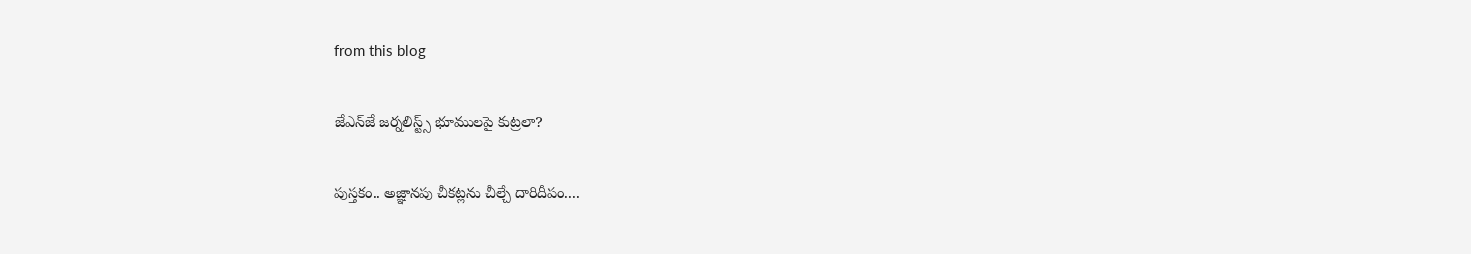from this blog

జేఎన్‌జే జర్నలిస్ట్స్ భూములపై కుట్ర‌లా?

పుస్తకం.. అజ్ఞానపు చీకట్లను చీల్చే దారిదీపం....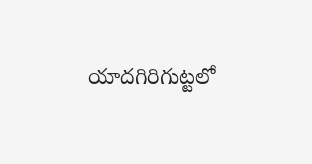యాదగిరిగుట్టలో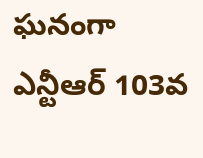ఘనంగా ఎన్టీఆర్ 103వ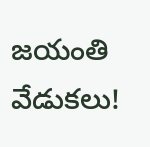జయంతి వేడుకలు!